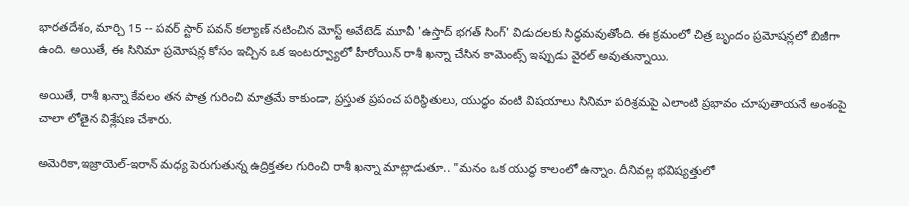భారతదేశం, మార్చి 15 -- పవర్ స్టార్ పవన్ కల్యాణ్ నటించిన మోస్ట్ అవేటెడ్ మూవీ 'ఉస్తాద్ భగత్ సింగ్' విడుదలకు సిద్ధమవుతోంది. ఈ క్రమంలో చిత్ర బృందం ప్రమోషన్లలో బిజీగా ఉంది. అయితే, ఈ సినిమా ప్రమోషన్ల కోసం ఇచ్చిన ఒక ఇంటర్వ్యూలో హీరోయిన్ రాశీ ఖన్నా చేసిన కామెంట్స్ ఇప్పుడు వైరల్ అవుతున్నాయి.

అయితే, రాశీ ఖన్నా కేవలం తన పాత్ర గురించి మాత్రమే కాకుండా, ప్రస్తుత ప్రపంచ పరిస్థితులు, యుద్ధం వంటి విషయాలు సినిమా పరిశ్రమపై ఎలాంటి ప్రభావం చూపుతాయనే అంశంపై చాలా లోతైన విశ్లేషణ చేశారు.

అమెరికా,ఇజ్రాయెల్-ఇరాన్ మధ్య పెరుగుతున్న ఉద్రిక్తతల గురించి రాశీ ఖన్నా మాట్లాడుతూ.. "మనం ఒక యుద్ధ కాలంలో ఉన్నాం. దీనివల్ల భవిష్యత్తులో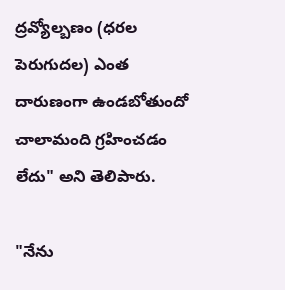ద్రవ్యోల్బణం (ధరల పెరుగుదల) ఎంత దారుణంగా ఉండబోతుందో చాలామంది గ్రహించడం లేదు" అని తెలిపారు.

"నేను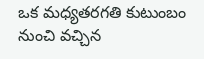ఒక మధ్యతరగతి కుటుంబం నుంచి వచ్చిన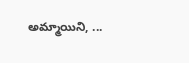అమ్మాయిని, ...